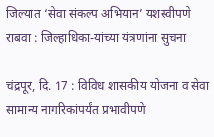जिल्यात ‘सेवा संकल्प अभियान’ यशस्वीपणे राबवा : जिल्हाधिका-यांच्या यंत्रणांना सुचना

चंद्रपूर, दि. 17 : विविध शासकीय योजना व सेवा सामान्य नागरिकांपर्यंत प्रभावीपणे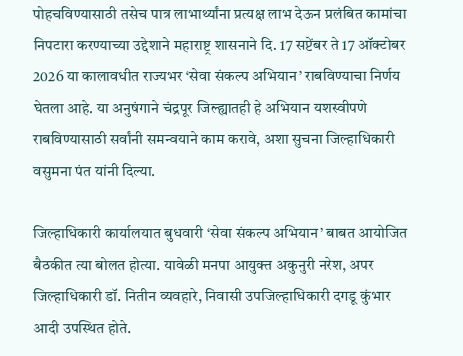पोहचविण्यासाठी तसेच पात्र लाभार्थ्यांना प्रत्यक्ष लाभ देऊन प्रलंबित कामांचा निपटारा करण्याच्या उद्देशाने महाराष्ट्र शासनाने दि. 17 सप्टेंबर ते 17 ऑक्टोबर 2026 या कालावधीत राज्यभर ‘सेवा संकल्प अभियान’ राबविण्याचा निर्णय घेतला आहे. या अनुषंगाने चंद्रपूर जिल्ह्यातही हे अभियान यशस्वीपणे राबविण्यासाठी सर्वांनी समन्वयाने काम करावे, अशा सुचना जिल्हाधिकारी वसुमना पंत यांनी दिल्या.

जिल्हाधिकारी कार्यालयात बुधवारी ‘सेवा संकल्प अभियान’ बाबत आयोजित बैठकीत त्या बोलत होत्या. यावेळी मनपा आयुक्त अकुनुरी नरेश, अपर जिल्हाधिकारी डॉ. नितीन व्यवहारे, निवासी उपजिल्हाधिकारी दगडू कुंभार आदी उपस्थित होते.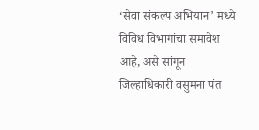‘सेवा संकल्प अभियान’ मध्ये विविध विभागांचा समावेश आहे, असे सांगून जिल्हाधिकारी वसुमना पंत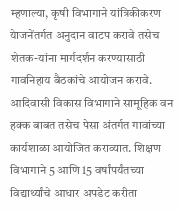म्हणाल्या, कृषी विभागाने यांत्रिकीकरण येाजनेंतर्गत अनुदान वाटप करावे तसेच शेतक-यांना मार्गदर्शन करण्यासाठी गावनिहाय बैठकांचे आयोजन करावे. आदिवासी विकास विभागाने सामूहिक वन हक्क बाबत तसेच पेसा अंतर्गत गावांच्या कार्यशाळा आयोजित कराव्यात. शिक्षण विभागाने 5 आणि 15 वर्षांपर्यंतच्या विद्यार्थ्यांचे आधार अपडेट करीता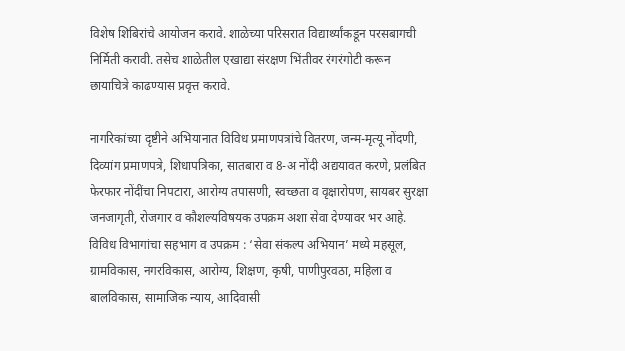विशेष शिबिरांचे आयोजन करावे. शाळेच्या परिसरात विद्यार्थ्यांकडून परसबागची निर्मिती करावी. तसेच शाळेतील एखाद्या संरक्षण भिंतीवर रंगरंगोटी करून छायाचित्रे काढण्यास प्रवृत्त करावे.

नागरिकांच्या दृष्टीने अभियानात विविध प्रमाणपत्रांचे वितरण, जन्म-मृत्यू नोंदणी, दिव्यांग प्रमाणपत्रे, शिधापत्रिका, सातबारा व 8-अ नोंदी अद्ययावत करणे, प्रलंबित फेरफार नोंदींचा निपटारा, आरोग्य तपासणी, स्वच्छता व वृक्षारोपण, सायबर सुरक्षा जनजागृती, रोजगार व कौशल्यविषयक उपक्रम अशा सेवा देण्यावर भर आहे.
विविध विभागांचा सहभाग व उपक्रम : ‘सेवा संकल्प अभियान’ मध्ये महसूल, ग्रामविकास, नगरविकास, आरोग्य, शिक्षण, कृषी, पाणीपुरवठा, महिला व बालविकास, सामाजिक न्याय, आदिवासी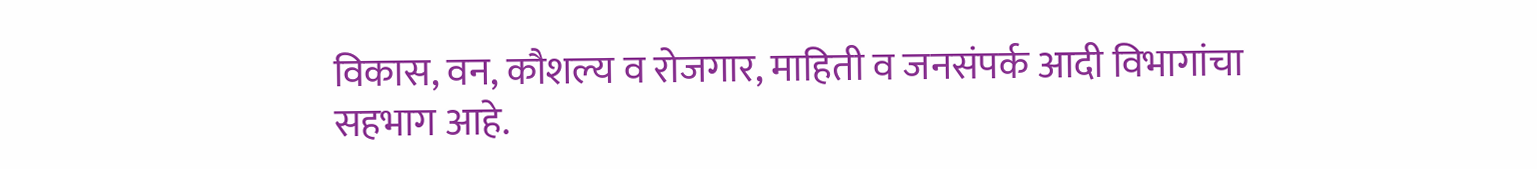विकास, वन, कौशल्य व रोजगार, माहिती व जनसंपर्क आदी विभागांचा सहभाग आहे.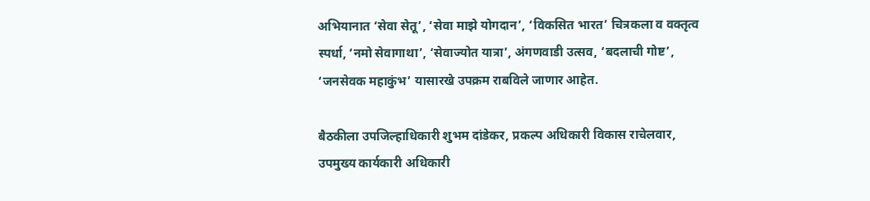अभियानात ‘सेवा सेतू’, ‘सेवा माझे योगदान’, ‘विकसित भारत’ चित्रकला व वक्तृत्व स्पर्धा, ‘नमो सेवागाथा’, ‘सेवाज्योत यात्रा’, अंगणवाडी उत्सव, ‘बदलाची गोष्ट’, ‘जनसेवक महाकुंभ’ यासारखे उपक्रम राबविले जाणार आहेत.

बैठकीला उपजिल्हाधिकारी शुभम दांडेकर, प्रकल्प अधिकारी विकास राचेलवार, उपमुख्य कार्यकारी अधिकारी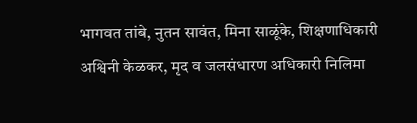भागवत तांबे, नुतन सावंत, मिना साळूंके, शिक्षणाधिकारी अश्विनी केळकर, मृद व जलसंधारण अधिकारी निलिमा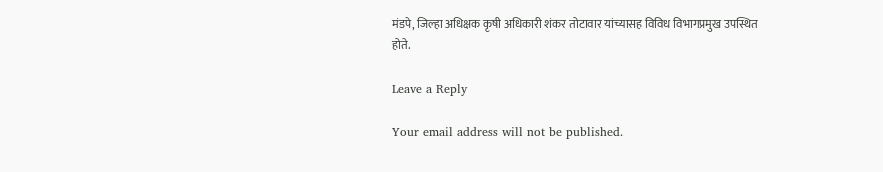मंडपे, जिल्हा अधिक्षक कृषी अधिकारी शंकर तोटावार यांच्यासह विविध विभागप्रमुख उपस्थित होते.

Leave a Reply

Your email address will not be published.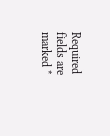Required fields are marked *